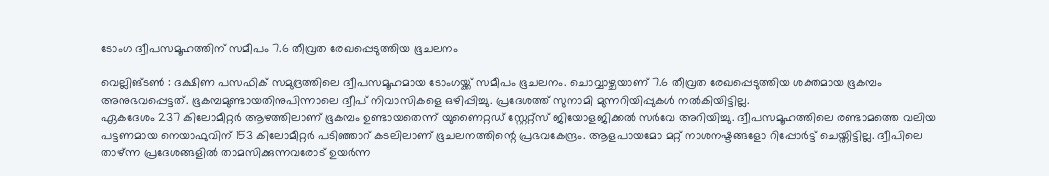ടോംഗ ദ്വീപസമൂഹത്തിന് സമീപം 7.6 തീവ്രത രേഖപ്പെടുത്തിയ ഭൂചലനം

വെല്ലിങ്ടൺ : ദക്ഷിണ പസഫിക് സമുദ്രത്തിലെ ദ്വീപസമൂഹമായ ടോംഗയ്ക്ക് സമീപം ഭൂചലനം. ചൊവ്വാഴ്ചയാണ് 7.6 തീവ്രത രേഖപ്പെടുത്തിയ ശക്തമായ ഭൂകമ്പം അനുഭവപ്പെട്ടത്. ഭൂകമ്പമുണ്ടായതിനുപിന്നാലെ ദ്വീപ് നിവാസികളെ ഒഴിപ്പിച്ചു. പ്രദേശത്ത് സുനാമി മുന്നറിയിപ്പുകൾ നൽകിയിട്ടില്ല.
ഏകദേശം 237 കിലോമീറ്റർ ആഴത്തിലാണ് ഭൂകമ്പം ഉണ്ടായതെന്ന് യുണൈറ്റഡ് സ്റ്റേറ്റ്സ് ജിയോളജിക്കൽ സർവേ അറിയിച്ചു. ദ്വീപസമൂഹത്തിലെ രണ്ടാമത്തെ വലിയ പട്ടണമായ നെയാഫുവിന് 153 കിലോമീറ്റർ പടിഞ്ഞാറ് കടലിലാണ് ഭൂചലനത്തിന്റെ പ്രഭവകേന്ദ്രം. ആളപായമോ മറ്റ് നാശനഷ്ടങ്ങളോ റിപ്പോർട്ട് ചെയ്തിട്ടില്ല. ദ്വീപിലെ താഴ്ന്ന പ്രദേശങ്ങളിൽ താമസിക്കുന്നവരോട് ഉയർന്ന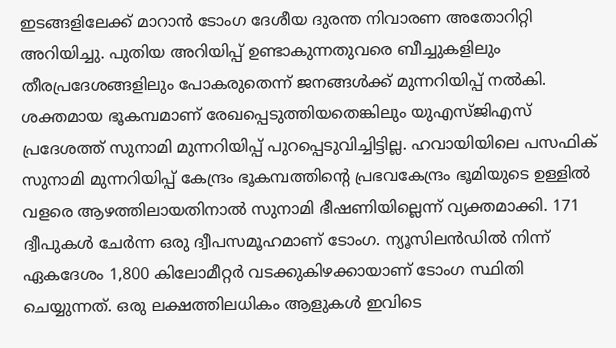ഇടങ്ങളിലേക്ക് മാറാൻ ടോംഗ ദേശീയ ദുരന്ത നിവാരണ അതോറിറ്റി അറിയിച്ചു. പുതിയ അറിയിപ്പ് ഉണ്ടാകുന്നതുവരെ ബീച്ചുകളിലും തീരപ്രദേശങ്ങളിലും പോകരുതെന്ന് ജനങ്ങൾക്ക് മുന്നറിയിപ്പ് നൽകി.
ശക്തമായ ഭൂകമ്പമാണ് രേഖപ്പെടുത്തിയതെങ്കിലും യുഎസ്ജിഎസ് പ്രദേശത്ത് സുനാമി മുന്നറിയിപ്പ് പുറപ്പെടുവിച്ചിട്ടില്ല. ഹവായിയിലെ പസഫിക് സുനാമി മുന്നറിയിപ്പ് കേന്ദ്രം ഭൂകമ്പത്തിന്റെ പ്രഭവകേന്ദ്രം ഭൂമിയുടെ ഉള്ളിൽ വളരെ ആഴത്തിലായതിനാൽ സുനാമി ഭീഷണിയില്ലെന്ന് വ്യക്തമാക്കി. 171 ദ്വീപുകൾ ചേർന്ന ഒരു ദ്വീപസമൂഹമാണ് ടോംഗ. ന്യൂസിലൻഡിൽ നിന്ന് ഏകദേശം 1,800 കിലോമീറ്റർ വടക്കുകിഴക്കായാണ് ടോംഗ സ്ഥിതി ചെയ്യുന്നത്. ഒരു ലക്ഷത്തിലധികം ആളുകൾ ഇവിടെ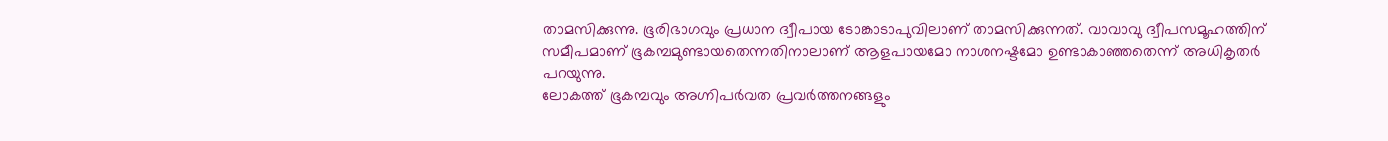താമസിക്കുന്നു. ഭൂരിഭാഗവും പ്രധാന ദ്വീപായ ടോങ്കാടാപുവിലാണ് താമസിക്കുന്നത്. വാവാവു ദ്വീപസമൂഹത്തിന് സമീപമാണ് ഭൂകമ്പമുണ്ടായതെന്നതിനാലാണ് ആളപായമോ നാശനഷ്ടമോ ഉണ്ടാകാഞ്ഞതെന്ന് അധികൃതർ പറയുന്നു.
ലോകത്ത് ഭൂകമ്പവും അഗ്നിപർവത പ്രവർത്തനങ്ങളും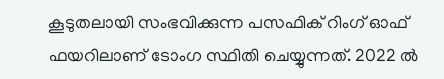കൂടുതലായി സംഭവിക്കുന്ന പസഫിക് റിംഗ് ഓഫ് ഫയറിലാണ് ടോംഗ സ്ഥിതി ചെയ്യുന്നത്. 2022 ൽ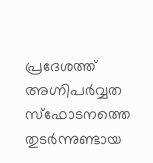പ്രദേശത്ത് അഗ്നിപർവ്വത സ്ഫോടനത്തെ തുടർന്നുണ്ടായ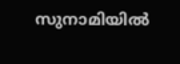സുനാമിയിൽ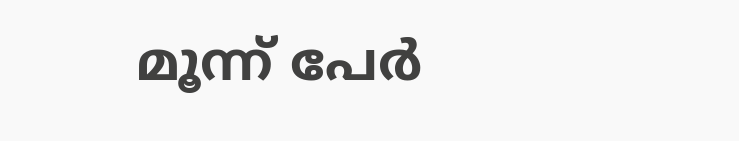മൂന്ന് പേർ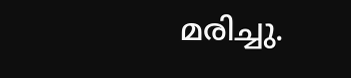മരിച്ചു.